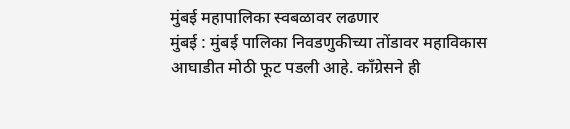मुंबई महापालिका स्वबळावर लढणार
मुंबई : मुंबई पालिका निवडणुकीच्या तोंडावर महाविकास आघाडीत मोठी फूट पडली आहे. काँग्रेसने ही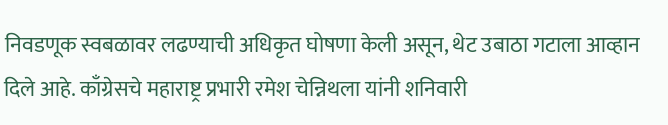निवडणूक स्वबळावर लढण्याची अधिकृत घोषणा केली असून, थेट उबाठा गटाला आव्हान दिले आहे. काँग्रेसचे महाराष्ट्र प्रभारी रमेश चेन्निथला यांनी शनिवारी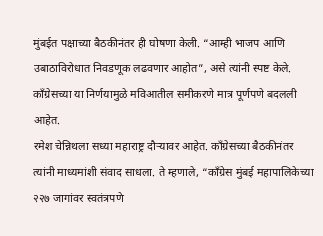मुंबईत पक्षाच्या बैठकीनंतर ही घोषणा केली. “आम्ही भाजप आणि उबाठाविरोधात निवडणूक लढवणार आहोत”, असे त्यांनी स्पष्ट केले. काँग्रेसच्या या निर्णयामुळे मविआतील समीकरणे मात्र पूर्णपणे बदलली आहेत.
रमेश चेन्निथला सध्या महाराष्ट्र दौऱ्यावर आहेत. काँग्रेसच्या बैठकीनंतर त्यांनी माध्यमांशी संवाद साधला. ते म्हणाले, “काँग्रेस मुंबई महापालिकेच्या २२७ जागांवर स्वतंत्रपणे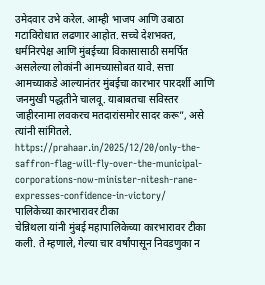उमेदवार उभे करेल. आम्ही भाजप आणि उबाठा गटाविरोधात लढणार आहोत. सच्चे देशभक्त, धर्मनिरपेक्ष आणि मुंबईच्या विकासासाठी समर्पित असलेल्या लोकांनी आमच्यासोबत यावे. सत्ता आमच्याकडे आल्यानंतर मुंबईचा कारभार पारदर्शी आणि जनमुखी पद्धतीने चालवू. याबाबतचा सविस्तर जाहीरनामा लवकरच मतदारांसमोर सादर करू”, असे त्यांनी सांगितले.
https://prahaar.in/2025/12/20/only-the-saffron-flag-will-fly-over-the-municipal-corporations-now-minister-nitesh-rane-expresses-confidence-in-victory/
पालिकेच्या कारभारावर टीका
चेन्निथला यांनी मुंबई महापालिकेच्या कारभारावर टीका कली. ते म्हणाले, गेल्या चार वर्षांपासून निवडणुका न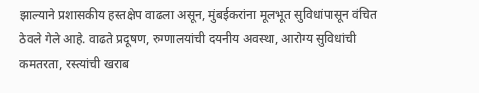झाल्याने प्रशासकीय हस्तक्षेप वाढला असून, मुंबईकरांना मूलभूत सुविधांपासून वंचित ठेवले गेले आहे. वाढते प्रदूषण, रुग्णालयांची दयनीय अवस्था, आरोग्य सुविधांची कमतरता, रस्त्यांची खराब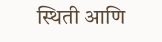स्थिती आणि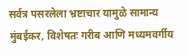सर्वत्र पसरलेला भ्रष्टाचार यामुळे सामान्य मुंबईकर, विशेषतः गरीब आणि मध्यमवर्गीय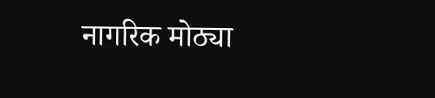नागरिक मोठ्या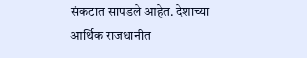संकटात सापडले आहेत. देशाच्या आर्थिक राजधानीत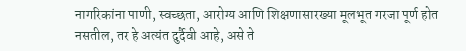नागरिकांना पाणी, स्वच्छता, आरोग्य आणि शिक्षणासारख्या मूलभूत गरजा पूर्ण होत नसतील, तर हे अत्यंत दुर्दैवी आहे, असे ते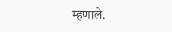म्हणाले.